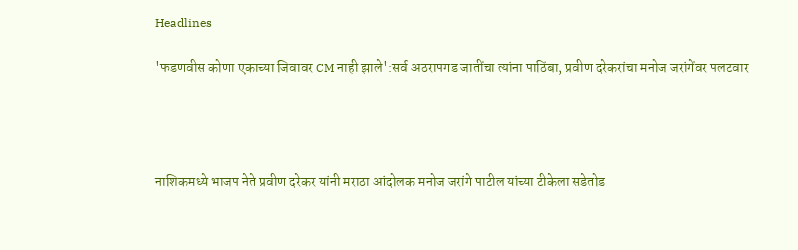Headlines

'फडणवीस कोणा एकाच्या जिवावर CM नाही झाले':सर्व अठरापगड जातींचा त्यांना पाठिंबा, प्रवीण दरेकरांचा मनोज जरांगेंवर पलटवार




नाशिकमध्ये भाजप नेते प्रवीण दरेकर यांनी मराठा आंदोलक मनोज जरांगे पाटील यांच्या टीकेला सडेतोड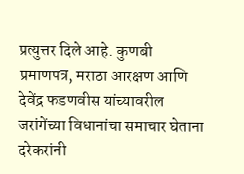प्रत्युत्तर दिले आहे. कुणबी प्रमाणपत्र, मराठा आरक्षण आणि देवेंद्र फडणवीस यांच्यावरील जरांगेंच्या विधानांचा समाचार घेताना दरेकरांनी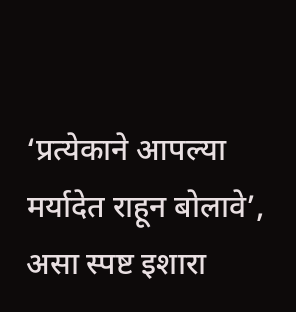‘प्रत्येकाने आपल्या मर्यादेत राहून बोलावे’, असा स्पष्ट इशारा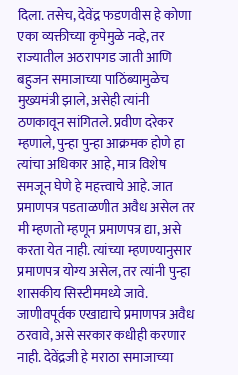दिला. तसेच, देवेंद्र फडणवीस हे कोणा एका व्यक्तीच्या कृपेमुळे नव्हे, तर राज्यातील अठरापगड जाती आणि बहुजन समाजाच्या पाठिंब्यामुळेच मुख्यमंत्री झाले, असेही त्यांनी ठणकावून सांगितले. प्रवीण दरेकर म्हणाले, पुन्हा पुन्हा आक्रमक होणे हा त्यांचा अधिकार आहे, मात्र विशेष समजून घेणे हे महत्त्वाचे आहे. जात प्रमाणपत्र पडताळणीत अवैध असेल तर मी म्हणतो म्हणून प्रमाणपत्र द्या, असे करता येत नाही. त्यांच्या म्हणण्यानुसार प्रमाणपत्र योग्य असेल, तर त्यांनी पुन्हा शासकीय सिस्टीममध्ये जावे. जाणीवपूर्वक एखाद्याचे प्रमाणपत्र अवैध ठरवावे, असे सरकार कधीही करणार नाही. देवेंद्रजी हे मराठा समाजाच्या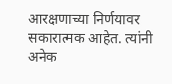आरक्षणाच्या निर्णयावर सकारात्मक आहेत. त्यांनी अनेक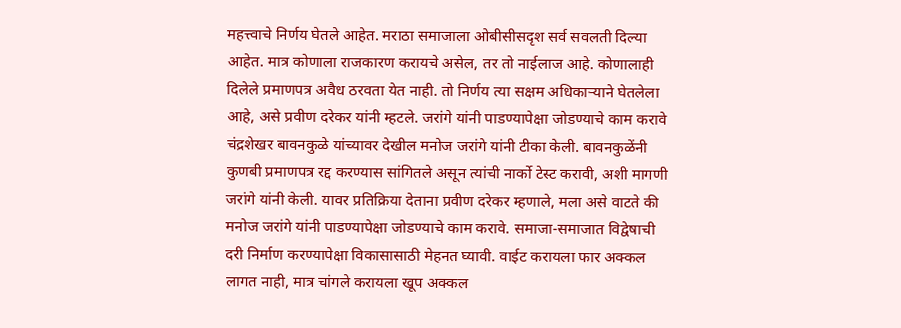महत्त्वाचे निर्णय घेतले आहेत. मराठा समाजाला ओबीसीसदृश सर्व सवलती दिल्या आहेत. मात्र कोणाला राजकारण करायचे असेल, तर तो नाईलाज आहे. कोणालाही दिलेले प्रमाणपत्र अवैध ठरवता येत नाही. तो निर्णय त्या सक्षम अधिकाऱ्याने घेतलेला आहे, असे प्रवीण दरेकर यांनी म्हटले. जरांगे यांनी पाडण्यापेक्षा जोडण्याचे काम करावे चंद्रशेखर बावनकुळे यांच्यावर देखील मनोज जरांगे यांनी टीका केली. बावनकुळेंनी कुणबी प्रमाणपत्र रद्द करण्यास सांगितले असून त्यांची नार्को टेस्ट करावी, अशी मागणी जरांगे यांनी केली. यावर प्रतिक्रिया देताना प्रवीण दरेकर म्हणाले, मला असे वाटते की मनोज जरांगे यांनी पाडण्यापेक्षा जोडण्याचे काम करावे. समाजा-समाजात विद्वेषाची दरी निर्माण करण्यापेक्षा विकासासाठी मेहनत घ्यावी. वाईट करायला फार अक्कल लागत नाही, मात्र चांगले करायला खूप अक्कल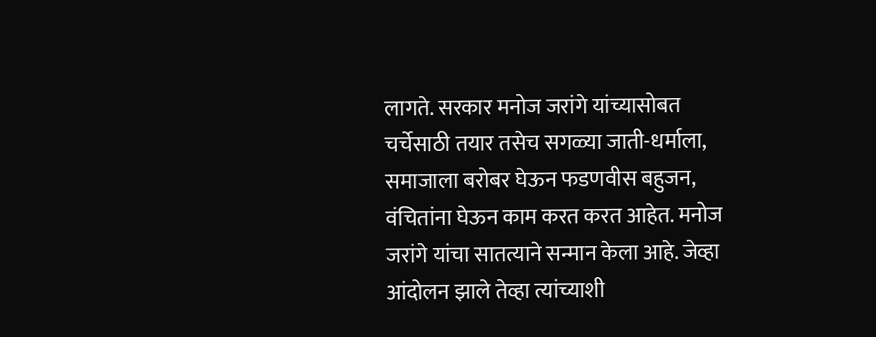लागते. सरकार मनोज जरांगे यांच्यासोबत चर्चेसाठी तयार तसेच सगळ्या जाती-धर्माला, समाजाला बरोबर घेऊन फडणवीस बहुजन, वंचितांना घेऊन काम करत करत आहेत. मनोज जरांगे यांचा सातत्याने सन्मान केला आहे. जेव्हा आंदोलन झाले तेव्हा त्यांच्याशी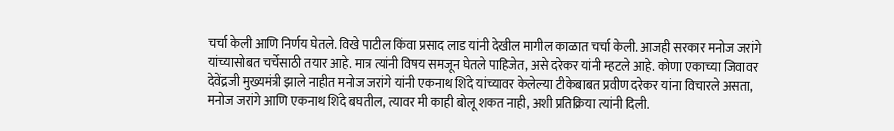चर्चा केली आणि निर्णय घेतले. विखे पाटील किंवा प्रसाद लाड यांनी देखील मागील काळात चर्चा केली. आजही सरकार मनोज जरांगे यांच्यासोबत चर्चेसाठी तयार आहे. मात्र त्यांनी विषय समजून घेतले पाहिजेत, असे दरेकर यांनी म्हटले आहे. कोणा एकाच्या जिवावर देवेंद्रजी मुख्यमंत्री झाले नाहीत मनोज जरांगे यांनी एकनाथ शिंदे यांच्यावर केलेल्या टीकेबाबत प्रवीण दरेकर यांना विचारले असता, मनोज जरांगे आणि एकनाथ शिंदे बघतील, त्यावर मी काही बोलू शकत नाही, अशी प्रतिक्रिया त्यांनी दिली.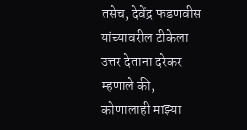तसेच, देवेंद्र फडणवीस यांच्यावरील टीकेला उत्तर देताना दरेकर म्हणाले की, कोणालाही माझ्या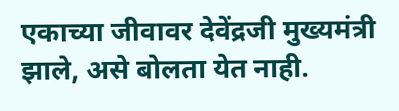एकाच्या जीवावर देवेंद्रजी मुख्यमंत्री झाले, असे बोलता येत नाही.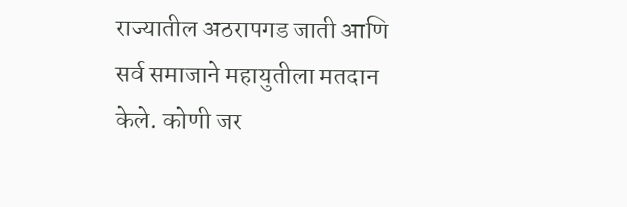राज्यातील अठरापगड जाती आणि सर्व समाजाने महायुतीला मतदान केले. कोणी जर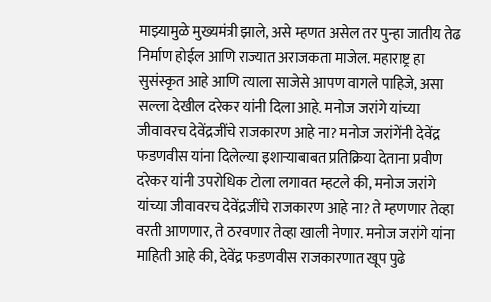माझ्यामुळे मुख्यमंत्री झाले, असे म्हणत असेल तर पुन्हा जातीय तेढ निर्माण होईल आणि राज्यात अराजकता माजेल. महाराष्ट्र हा सुसंस्कृत आहे आणि त्याला साजेसे आपण वागले पाहिजे, असा सल्ला देखील दरेकर यांनी दिला आहे. मनोज जरांगे यांच्या जीवावरच देवेंद्रजींचे राजकारण आहे ना? मनोज जरांगेंनी देवेंद्र फडणवीस यांना दिलेल्या इशाऱ्याबाबत प्रतिक्रिया देताना प्रवीण दरेकर यांनी उपरोधिक टोला लगावत म्हटले की, मनोज जरांगे यांच्या जीवावरच देवेंद्रजींचे राजकारण आहे ना? ते म्हणणार तेव्हा वरती आणणार, ते ठरवणार तेव्हा खाली नेणार. मनोज जरांगे यांना माहिती आहे की, देवेंद्र फडणवीस राजकारणात खूप पुढे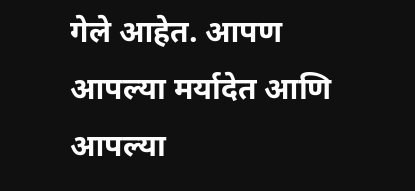गेले आहेत. आपण आपल्या मर्यादेत आणि आपल्या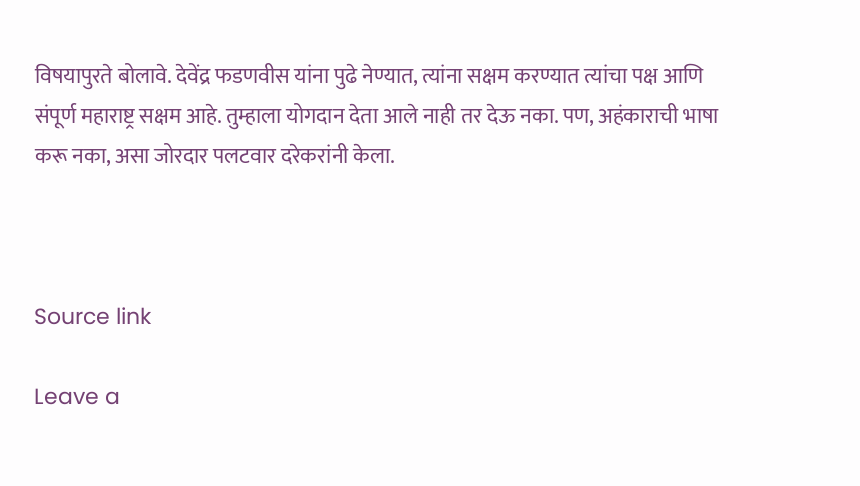विषयापुरते बोलावे. देवेंद्र फडणवीस यांना पुढे नेण्यात, त्यांना सक्षम करण्यात त्यांचा पक्ष आणि संपूर्ण महाराष्ट्र सक्षम आहे. तुम्हाला योगदान देता आले नाही तर देऊ नका. पण, अहंकाराची भाषा करू नका, असा जोरदार पलटवार दरेकरांनी केला.



Source link

Leave a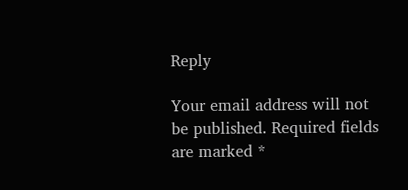Reply

Your email address will not be published. Required fields are marked *